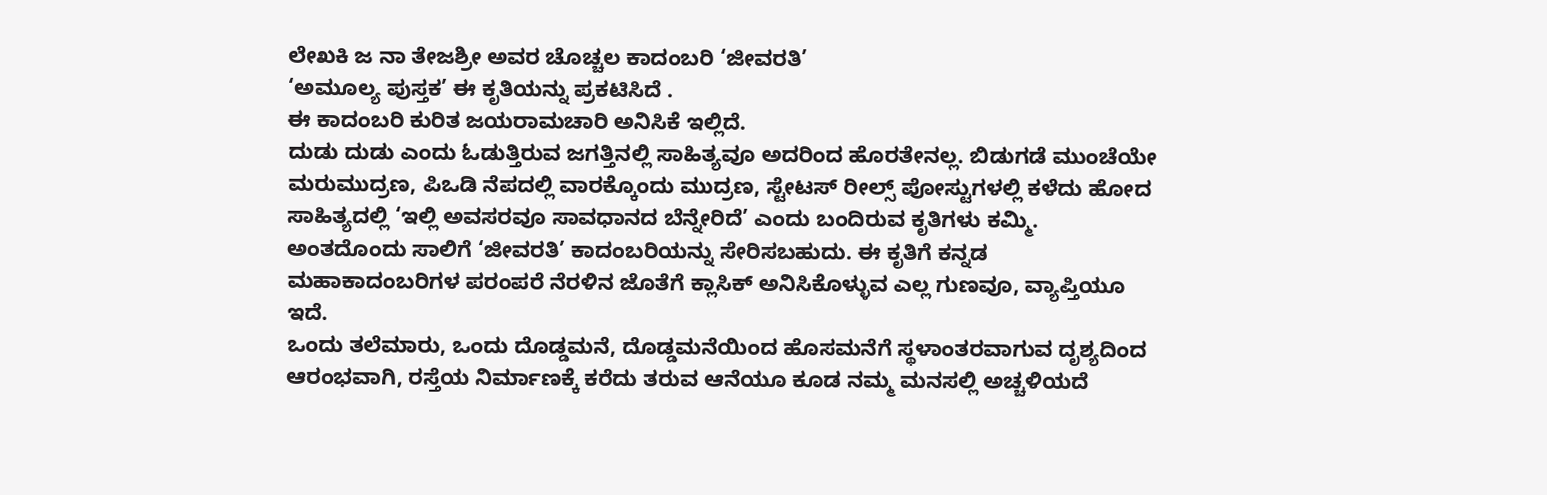ಲೇಖಕಿ ಜ ನಾ ತೇಜಶ್ರೀ ಅವರ ಚೊಚ್ಚಲ ಕಾದಂಬರಿ ‘ಜೀವರತಿ’
‘ಅಮೂಲ್ಯ ಪುಸ್ತಕ’ ಈ ಕೃತಿಯನ್ನು ಪ್ರಕಟಿಸಿದೆ .
ಈ ಕಾದಂಬರಿ ಕುರಿತ ಜಯರಾಮಚಾರಿ ಅನಿಸಿಕೆ ಇಲ್ಲಿದೆ.
ದುಡು ದುಡು ಎಂದು ಓಡುತ್ತಿರುವ ಜಗತ್ತಿನಲ್ಲಿ ಸಾಹಿತ್ಯವೂ ಅದರಿಂದ ಹೊರತೇನಲ್ಲ. ಬಿಡುಗಡೆ ಮುಂಚೆಯೇ ಮರುಮುದ್ರಣ, ಪಿಒಡಿ ನೆಪದಲ್ಲಿ ವಾರಕ್ಕೊಂದು ಮುದ್ರಣ, ಸ್ಟೇಟಸ್ ರೀಲ್ಸ್ ಪೋಸ್ಟುಗಳಲ್ಲಿ ಕಳೆದು ಹೋದ ಸಾಹಿತ್ಯದಲ್ಲಿ ‘ಇಲ್ಲಿ ಅವಸರವೂ ಸಾವಧಾನದ ಬೆನ್ನೇರಿದೆ’ ಎಂದು ಬಂದಿರುವ ಕೃತಿಗಳು ಕಮ್ಮಿ. ಅಂತದೊಂದು ಸಾಲಿಗೆ ‘ಜೀವರತಿ’ ಕಾದಂಬರಿಯನ್ನು ಸೇರಿಸಬಹುದು. ಈ ಕೃತಿಗೆ ಕನ್ನಡ ಮಹಾಕಾದಂಬರಿಗಳ ಪರಂಪರೆ ನೆರಳಿನ ಜೊತೆಗೆ ಕ್ಲಾಸಿಕ್ ಅನಿಸಿಕೊಳ್ಳುವ ಎಲ್ಲ ಗುಣವೂ, ವ್ಯಾಪ್ತಿಯೂ ಇದೆ.
ಒಂದು ತಲೆಮಾರು, ಒಂದು ದೊಡ್ಡಮನೆ, ದೊಡ್ಡಮನೆಯಿಂದ ಹೊಸಮನೆಗೆ ಸ್ಥಳಾಂತರವಾಗುವ ದೃಶ್ಯದಿಂದ ಆರಂಭವಾಗಿ, ರಸ್ತೆಯ ನಿರ್ಮಾಣಕ್ಕೆ ಕರೆದು ತರುವ ಆನೆಯೂ ಕೂಡ ನಮ್ಮ ಮನಸಲ್ಲಿ ಅಚ್ಚಳಿಯದೆ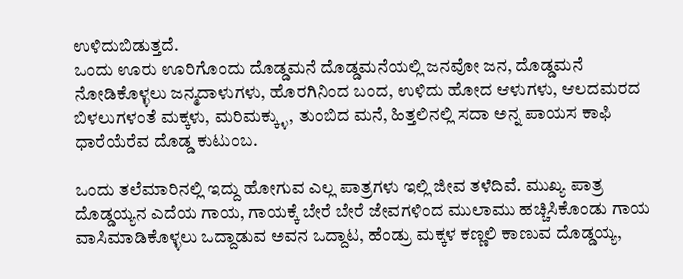ಉಳಿದುಬಿಡುತ್ತದೆ.
ಒಂದು ಊರು ಊರಿಗೊಂದು ದೊಡ್ಡಮನೆ ದೊಡ್ಡಮನೆಯಲ್ಲಿ ಜನವೋ ಜನ, ದೊಡ್ಡಮನೆ ನೋಡಿಕೊಳ್ಳಲು ಜನ್ಮದಾಳುಗಳು, ಹೊರಗಿನಿಂದ ಬಂದ, ಉಳಿದು ಹೋದ ಆಳುಗಳು, ಆಲದಮರದ ಬಿಳಲುಗಳಂತೆ ಮಕ್ಕಳು, ಮರಿಮಕ್ಕ್ಳು, ತುಂಬಿದ ಮನೆ, ಹಿತ್ತಲಿನಲ್ಲಿ ಸದಾ ಅನ್ನ ಪಾಯಸ ಕಾಫಿ ಧಾರೆಯೆರೆವ ದೊಡ್ಡ ಕುಟುಂಬ.

ಒಂದು ತಲೆಮಾರಿನಲ್ಲಿ ಇದ್ದು ಹೋಗುವ ಎಲ್ಲ ಪಾತ್ರಗಳು ಇಲ್ಲಿ ಜೀವ ತಳೆದಿವೆ. ಮುಖ್ಯ ಪಾತ್ರ ದೊಡ್ಡಯ್ಯನ ಎದೆಯ ಗಾಯ, ಗಾಯಕ್ಕೆ ಬೇರೆ ಬೇರೆ ಜೇವಗಳಿಂದ ಮುಲಾಮು ಹಚ್ಚಿಸಿಕೊಂಡು ಗಾಯ ವಾಸಿಮಾಡಿಕೊಳ್ಳಲು ಒದ್ದಾಡುವ ಅವನ ಒದ್ದಾಟ, ಹೆಂಡ್ರು ಮಕ್ಕಳ ಕಣ್ಣಲಿ ಕಾಣುವ ದೊಡ್ಡಯ್ಯ,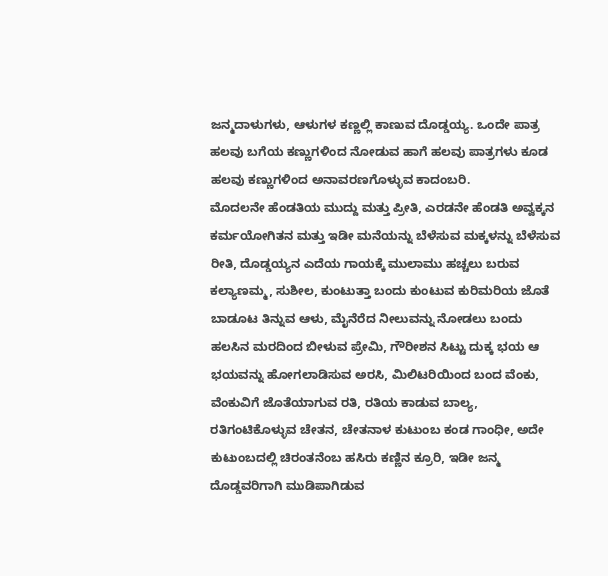ಜನ್ಮದಾಳುಗಳು, ಆಳುಗಳ ಕಣ್ಣಲ್ಲಿ ಕಾಣುವ ದೊಡ್ಡಯ್ಯ. ಒಂದೇ ಪಾತ್ರ ಹಲವು ಬಗೆಯ ಕಣ್ಣುಗಳಿಂದ ನೋಡುವ ಹಾಗೆ ಹಲವು ಪಾತ್ರಗಳು ಕೂಡ ಹಲವು ಕಣ್ಣುಗಳಿಂದ ಅನಾವರಣಗೊಳ್ಳುವ ಕಾದಂಬರಿ.
ಮೊದಲನೇ ಹೆಂಡತಿಯ ಮುದ್ದು ಮತ್ತು ಪ್ರೀತಿ, ಎರಡನೇ ಹೆಂಡತಿ ಅವ್ವಕ್ಕನ ಕರ್ಮಯೋಗಿತನ ಮತ್ತು ಇಡೀ ಮನೆಯನ್ನು ಬೆಳೆಸುವ ಮಕ್ಕಳನ್ನು ಬೆಳೆಸುವ ರೀತಿ, ದೊಡ್ಡಯ್ಯನ ಎದೆಯ ಗಾಯಕ್ಕೆ ಮುಲಾಮು ಹಚ್ಚಲು ಬರುವ ಕಲ್ಯಾಣಮ್ಮ, ಸುಶೀಲ, ಕುಂಟುತ್ತಾ ಬಂದು ಕುಂಟುವ ಕುರಿಮರಿಯ ಜೊತೆ ಬಾಡೂಟ ತಿನ್ನುವ ಆಳು, ಮೈನೆರೆದ ನೀಲುವನ್ನು ನೋಡಲು ಬಂದು ಹಲಸಿನ ಮರದಿಂದ ಬೀಳುವ ಪ್ರೇಮಿ, ಗೌರೀಶನ ಸಿಟ್ಟು ದುಕ್ಕ ಭಯ ಆ ಭಯವನ್ನು ಹೋಗಲಾಡಿಸುವ ಅರಸಿ, ಮಿಲಿಟರಿಯಿಂದ ಬಂದ ವೆಂಕು, ವೆಂಕುವಿಗೆ ಜೊತೆಯಾಗುವ ರತಿ, ರತಿಯ ಕಾಡುವ ಬಾಲ್ಯ, ರತಿಗಂಟಿಕೊಳ್ಳುವ ಚೇತನ, ಚೇತನಾಳ ಕುಟುಂಬ ಕಂಡ ಗಾಂಧೀ, ಅದೇ ಕುಟುಂಬದಲ್ಲಿ ಚಿರಂತನೆಂಬ ಹಸಿರು ಕಣ್ಣಿನ ಕ್ರೂರಿ, ಇಡೀ ಜನ್ಮ ದೊಡ್ಡವರಿಗಾಗಿ ಮುಡಿಪಾಗಿಡುವ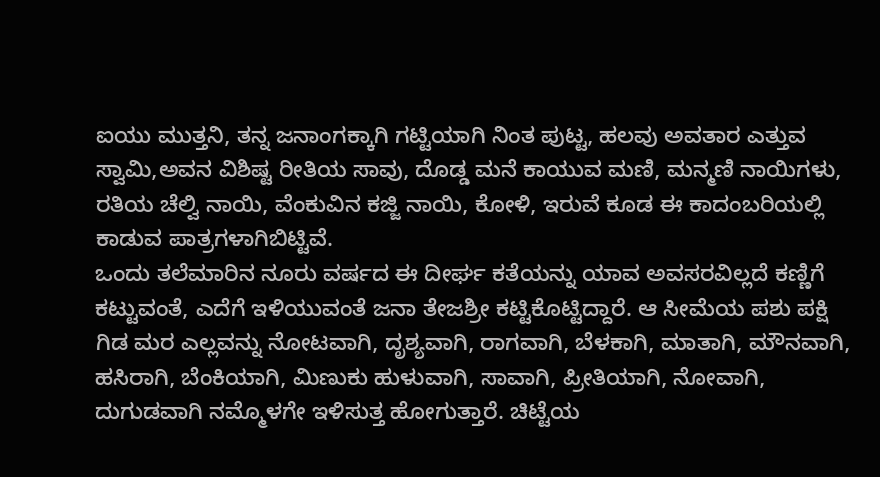ಐಯು ಮುತ್ತನಿ, ತನ್ನ ಜನಾಂಗಕ್ಕಾಗಿ ಗಟ್ಟಿಯಾಗಿ ನಿಂತ ಪುಟ್ಟ, ಹಲವು ಅವತಾರ ಎತ್ತುವ ಸ್ವಾಮಿ,ಅವನ ವಿಶಿಷ್ಟ ರೀತಿಯ ಸಾವು, ದೊಡ್ಡ ಮನೆ ಕಾಯುವ ಮಣಿ, ಮನ್ಮಣಿ ನಾಯಿಗಳು, ರತಿಯ ಚೆಲ್ವಿ ನಾಯಿ, ವೆಂಕುವಿನ ಕಜ್ಜಿ ನಾಯಿ, ಕೋಳಿ, ಇರುವೆ ಕೂಡ ಈ ಕಾದಂಬರಿಯಲ್ಲಿ ಕಾಡುವ ಪಾತ್ರಗಳಾಗಿಬಿಟ್ಟಿವೆ.
ಒಂದು ತಲೆಮಾರಿನ ನೂರು ವರ್ಷದ ಈ ದೀರ್ಘ ಕತೆಯನ್ನು ಯಾವ ಅವಸರವಿಲ್ಲದೆ ಕಣ್ಣಿಗೆ ಕಟ್ಟುವಂತೆ, ಎದೆಗೆ ಇಳಿಯುವಂತೆ ಜನಾ ತೇಜಶ್ರೀ ಕಟ್ಟಿಕೊಟ್ಟಿದ್ದಾರೆ. ಆ ಸೀಮೆಯ ಪಶು ಪಕ್ಷಿ ಗಿಡ ಮರ ಎಲ್ಲವನ್ನು ನೋಟವಾಗಿ, ದೃಶ್ಯವಾಗಿ, ರಾಗವಾಗಿ, ಬೆಳಕಾಗಿ, ಮಾತಾಗಿ, ಮೌನವಾಗಿ, ಹಸಿರಾಗಿ, ಬೆಂಕಿಯಾಗಿ, ಮಿಣುಕು ಹುಳುವಾಗಿ, ಸಾವಾಗಿ, ಪ್ರೀತಿಯಾಗಿ, ನೋವಾಗಿ, ದುಗುಡವಾಗಿ ನಮ್ಮೊಳಗೇ ಇಳಿಸುತ್ತ ಹೋಗುತ್ತಾರೆ. ಚಿಟ್ಟೆಯ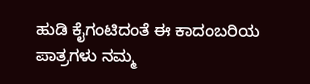ಹುಡಿ ಕೈಗಂಟಿದಂತೆ ಈ ಕಾದಂಬರಿಯ ಪಾತ್ರಗಳು ನಮ್ಮ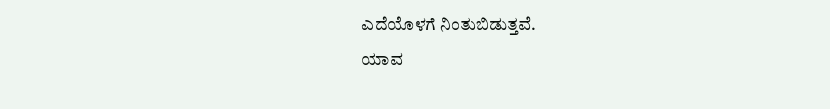ಎದೆಯೊಳಗೆ ನಿಂತುಬಿಡುತ್ತವೆ.
ಯಾವ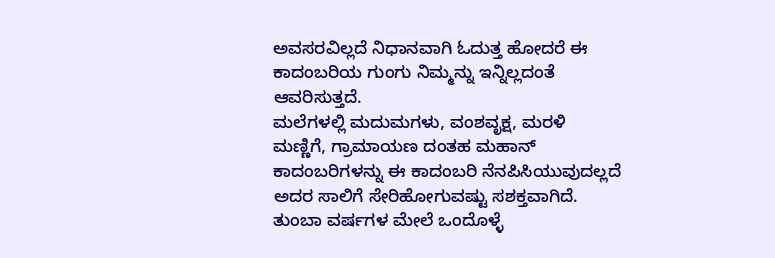ಅವಸರವಿಲ್ಲದೆ ನಿಧಾನವಾಗಿ ಓದುತ್ತ ಹೋದರೆ ಈ ಕಾದಂಬರಿಯ ಗುಂಗು ನಿಮ್ಮನ್ನು ಇನ್ನಿಲ್ಲದಂತೆ ಆವರಿಸುತ್ತದೆ.
ಮಲೆಗಳಲ್ಲಿ ಮದುಮಗಳು, ವಂಶವೃಕ್ಷ, ಮರಳಿ ಮಣ್ಣಿಗೆ, ಗ್ರಾಮಾಯಣ ದಂತಹ ಮಹಾನ್ ಕಾದಂಬರಿಗಳನ್ನು ಈ ಕಾದಂಬರಿ ನೆನಪಿಸಿಯುವುದಲ್ಲದೆ ಅದರ ಸಾಲಿಗೆ ಸೇರಿಹೋಗುವಷ್ಟು ಸಶಕ್ತವಾಗಿದೆ.
ತುಂಬಾ ವರ್ಷಗಳ ಮೇಲೆ ಒಂದೊಳ್ಳೆ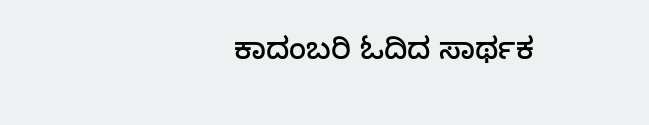ಕಾದಂಬರಿ ಓದಿದ ಸಾರ್ಥಕ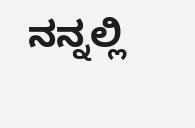ನನ್ನಲ್ಲಿ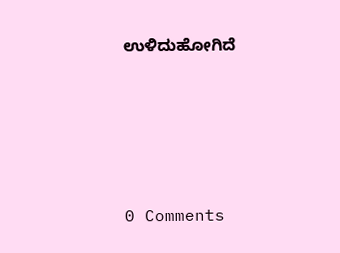ಉಳಿದುಹೋಗಿದೆ






0 Comments